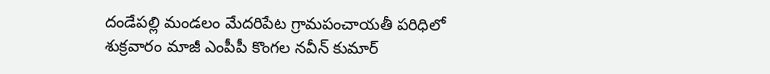దండేపల్లి మండలం మేదరిపేట గ్రామపంచాయతీ పరిధిలో శుక్రవారం మాజీ ఎంపీపీ కొంగల నవీన్ కుమార్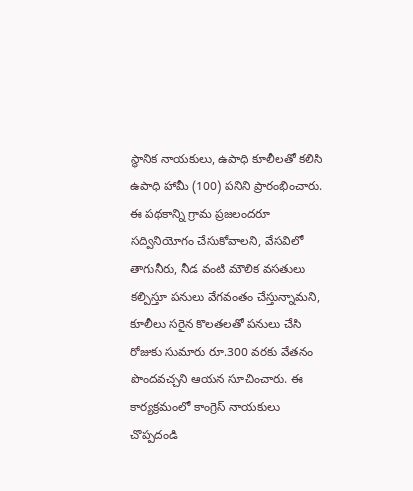స్థానిక నాయకులు, ఉపాధి కూలీలతో కలిసి ఉపాధి హామీ (100) పనిని ప్రారంభించారు. ఈ పథకాన్ని గ్రామ ప్రజలందరూ సద్వినియోగం చేసుకోవాలని, వేసవిలో తాగునీరు, నీడ వంటి మౌలిక వసతులు కల్పిస్తూ పనులు వేగవంతం చేస్తున్నామని, కూలీలు సరైన కొలతలతో పనులు చేసి రోజుకు సుమారు రూ.300 వరకు వేతనం పొందవచ్చని ఆయన సూచించారు. ఈ కార్యక్రమంలో కాంగ్రెస్ నాయకులు చొప్పదండి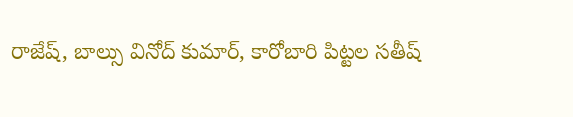రాజేష్, బాల్సు వినోద్ కుమార్, కారోబారి పిట్టల సతీష్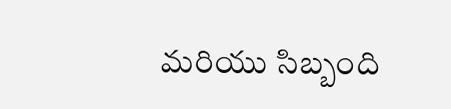మరియు సిబ్బంది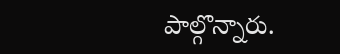పాల్గొన్నారు.